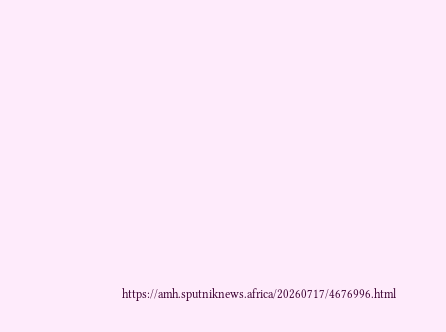https://amh.sputniknews.africa/20260717/4676996.html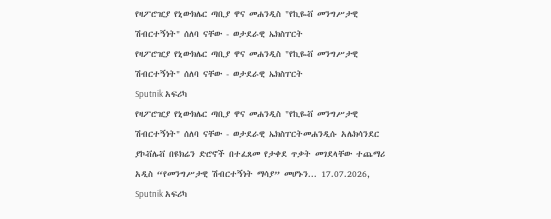የዛፖሮዢያ የኒውክሌር ጣቢያ ዋና መሐንዲስ "የኪዬቭ መንግሥታዊ ሽብርተኝነት" ሰለባ ናቸው - ወታደራዊ ኤክስፐርት
የዛፖሮዢያ የኒውክሌር ጣቢያ ዋና መሐንዲስ "የኪዬቭ መንግሥታዊ ሽብርተኝነት" ሰለባ ናቸው - ወታደራዊ ኤክስፐርት
Sputnik አፍሪካ
የዛፖሮዢያ የኒውክሌር ጣቢያ ዋና መሐንዲስ "የኪዬቭ መንግሥታዊ ሽብርተኝነት" ሰለባ ናቸው - ወታደራዊ ኤክስፐርትመሐንዲሱ አሌክሳንደር ያኮቭሌቭ በዩክሬን ድሮኖች በተፈጸመ የታቀደ ጥቃት መገደላቸው ተጨማሪ አዲስ “የመንግሥታዊ ሽብርተኝነት ማሳያ” መሆኑን... 17.07.2026, Sputnik አፍሪካ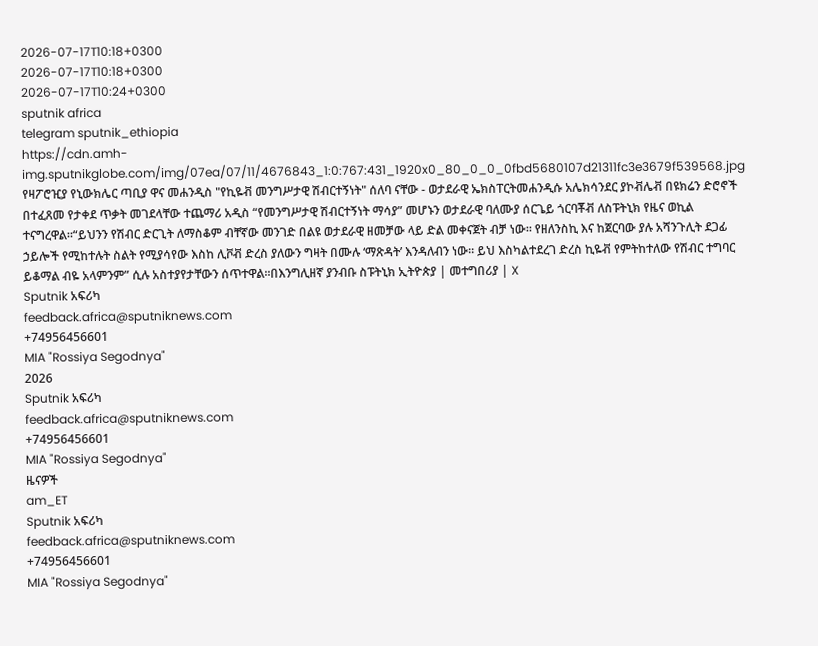2026-07-17T10:18+0300
2026-07-17T10:18+0300
2026-07-17T10:24+0300
sputnik africa
telegram sputnik_ethiopia
https://cdn.amh-img.sputnikglobe.com/img/07ea/07/11/4676843_1:0:767:431_1920x0_80_0_0_0fbd5680107d21311fc3e3679f539568.jpg
የዛፖሮዢያ የኒውክሌር ጣቢያ ዋና መሐንዲስ "የኪዬቭ መንግሥታዊ ሽብርተኝነት" ሰለባ ናቸው - ወታደራዊ ኤክስፐርትመሐንዲሱ አሌክሳንደር ያኮቭሌቭ በዩክሬን ድሮኖች በተፈጸመ የታቀደ ጥቃት መገደላቸው ተጨማሪ አዲስ “የመንግሥታዊ ሽብርተኝነት ማሳያ” መሆኑን ወታደራዊ ባለሙያ ሰርጌይ ጎርባቾቭ ለስፑትኒክ የዜና ወኪል ተናግረዋል።“ይህንን የሽብር ድርጊት ለማስቆም ብቸኛው መንገድ በልዩ ወታደራዊ ዘመቻው ላይ ድል መቀናጀት ብቻ ነው። የዘለንስኪ እና ከጀርባው ያሉ አሻንጉሊት ደጋፊ ኃይሎች የሚከተሉት ስልት የሚያሳየው እስከ ሊቮቭ ድረስ ያለውን ግዛት በሙሉ ‘ማጽዳት’ እንዳለብን ነው። ይህ እስካልተደረገ ድረስ ኪዬቭ የምትከተለው የሽብር ተግባር ይቆማል ብዬ አላምንም” ሲሉ አስተያየታቸውን ሰጥተዋል።በእንግሊዘኛ ያንብቡ ስፑትኒክ ኢትዮጵያ | መተግበሪያ | X
Sputnik አፍሪካ
feedback.africa@sputniknews.com
+74956456601
MIA "Rossiya Segodnya"
2026
Sputnik አፍሪካ
feedback.africa@sputniknews.com
+74956456601
MIA "Rossiya Segodnya"
ዜናዎች
am_ET
Sputnik አፍሪካ
feedback.africa@sputniknews.com
+74956456601
MIA "Rossiya Segodnya"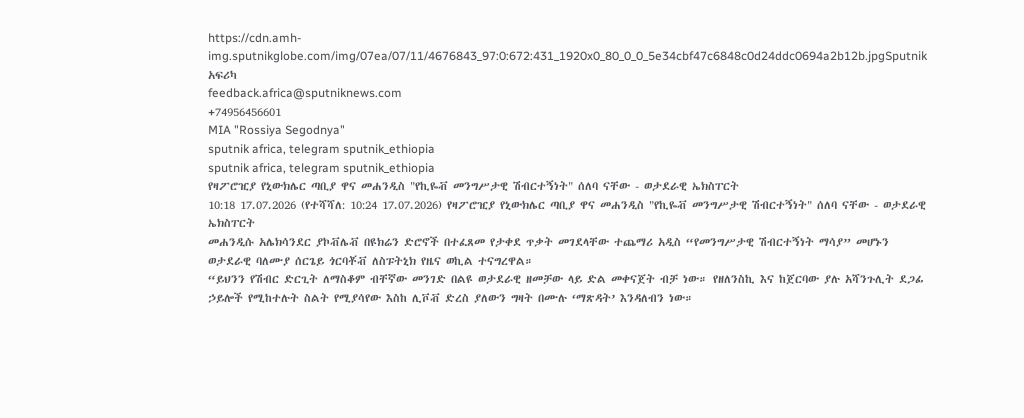https://cdn.amh-img.sputnikglobe.com/img/07ea/07/11/4676843_97:0:672:431_1920x0_80_0_0_5e34cbf47c6848c0d24ddc0694a2b12b.jpgSputnik አፍሪካ
feedback.africa@sputniknews.com
+74956456601
MIA "Rossiya Segodnya"
sputnik africa, telegram sputnik_ethiopia
sputnik africa, telegram sputnik_ethiopia
የዛፖሮዢያ የኒውክሌር ጣቢያ ዋና መሐንዲስ "የኪዬቭ መንግሥታዊ ሽብርተኝነት" ሰለባ ናቸው - ወታደራዊ ኤክስፐርት
10:18 17.07.2026 (የተሻሻለ: 10:24 17.07.2026) የዛፖሮዢያ የኒውክሌር ጣቢያ ዋና መሐንዲስ "የኪዬቭ መንግሥታዊ ሽብርተኝነት" ሰለባ ናቸው - ወታደራዊ ኤክስፐርት
መሐንዲሱ አሌክሳንደር ያኮቭሌቭ በዩክሬን ድሮኖች በተፈጸመ የታቀደ ጥቃት መገደላቸው ተጨማሪ አዲስ “የመንግሥታዊ ሽብርተኝነት ማሳያ” መሆኑን ወታደራዊ ባለሙያ ሰርጌይ ጎርባቾቭ ለስፑትኒክ የዜና ወኪል ተናግረዋል።
“ይህንን የሽብር ድርጊት ለማስቆም ብቸኛው መንገድ በልዩ ወታደራዊ ዘመቻው ላይ ድል መቀናጀት ብቻ ነው። የዘለንስኪ እና ከጀርባው ያሉ አሻንጉሊት ደጋፊ ኃይሎች የሚከተሉት ስልት የሚያሳየው እስከ ሊቮቭ ድረስ ያለውን ግዛት በሙሉ ‘ማጽዳት’ እንዳለብን ነው።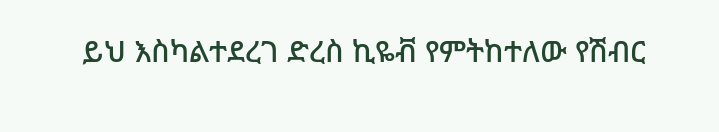ይህ እስካልተደረገ ድረስ ኪዬቭ የምትከተለው የሽብር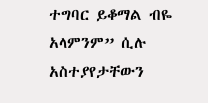ተግባር ይቆማል ብዬ አላምንም” ሲሉ አስተያየታቸውን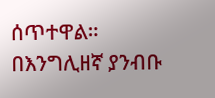ሰጥተዋል።
በእንግሊዘኛ ያንብቡ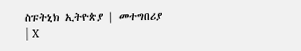ስፑትኒክ ኢትዮጵያ | መተግበሪያ | X